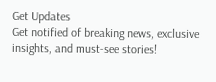Get Updates
Get notified of breaking news, exclusive insights, and must-see stories!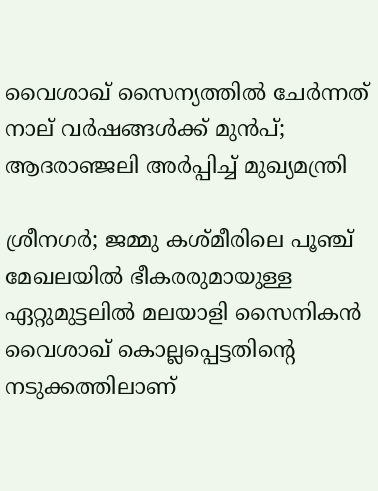വൈശാഖ് സൈന്യത്തിൽ ചേർന്നത് നാല് വർഷങ്ങൾക്ക് മുൻപ്; ആദരാഞ്ജലി അർപ്പിച്ച് മുഖ്യമന്ത്രി

ശ്രീനഗർ; ജമ്മു കശ്മീരിലെ പൂഞ്ച് മേഖലയിൽ ഭീകരരുമായുള്ള ഏറ്റുമുട്ടലിൽ മലയാളി സൈനികൻ വൈശാഖ് കൊല്ലപ്പെട്ടതിന്റെ നടുക്കത്തിലാണ്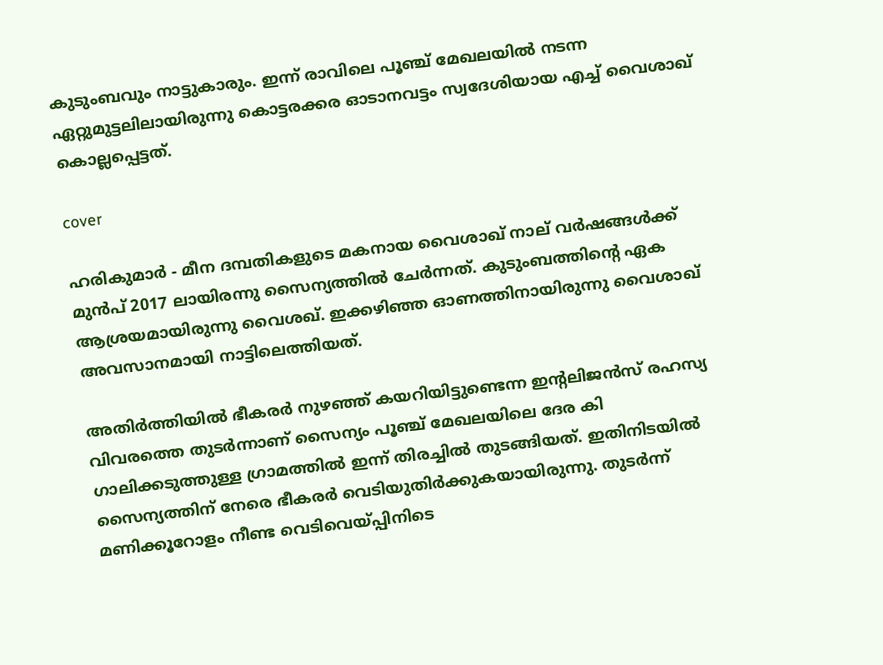കുടുംബവും നാട്ടുകാരും. ഇന്ന് രാവിലെ പൂഞ്ച് മേഖലയിൽ നടന്ന ഏറ്റുമുട്ടലിലായിരുന്നു കൊട്ടരക്കര ഓടാനവട്ടം സ്വദേശിയായ എച്ച് വൈശാഖ് കൊല്ലപ്പെട്ടത്.

cover

ഹരികുമാർ - മീന ദമ്പതികളുടെ മകനായ വൈശാഖ് നാല് വർഷങ്ങൾക്ക് മുൻപ് 2017 ലായിരന്നു സൈന്യത്തിൽ ചേർന്നത്. കുടുംബത്തിന്റെ ഏക ആശ്രയമായിരുന്നു വൈശഖ്. ഇക്കഴിഞ്ഞ ഓണത്തിനായിരുന്നു വൈശാഖ് അവസാനമായി നാട്ടിലെത്തിയത്.

അതിർത്തിയിൽ ഭീകരർ നുഴഞ്ഞ് കയറിയിട്ടുണ്ടെന്ന ഇന്റലിജൻസ് രഹസ്യ വിവരത്തെ തുടർന്നാണ് സൈന്യം പൂഞ്ച് മേഖലയിലെ ദേര കി ഗാലിക്കടുത്തുള്ള ഗ്രാമത്തിൽ ഇന്ന് തിരച്ചിൽ തുടങ്ങിയത്. ഇതിനിടയിൽ സൈന്യത്തിന് നേരെ ഭീകരർ വെടിയുതിർക്കുകയായിരുന്നു. തുടർന്ന് മണിക്കൂറോളം നീണ്ട വെടിവെയ്പ്പിനിടെ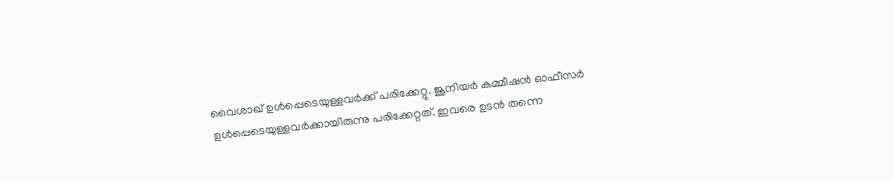വൈശാഖ് ഉൾപ്പെടെയുള്ളവർക്ക് പരിക്കേറ്റു. ജൂനിയർ കമ്മീഷൻ ഓഫീസർ ഉൾപ്പെടെയുള്ളവർക്കായിരുന്നു പരിക്കേറ്റത്. ഇവരെ ഉടൻ തന്നെ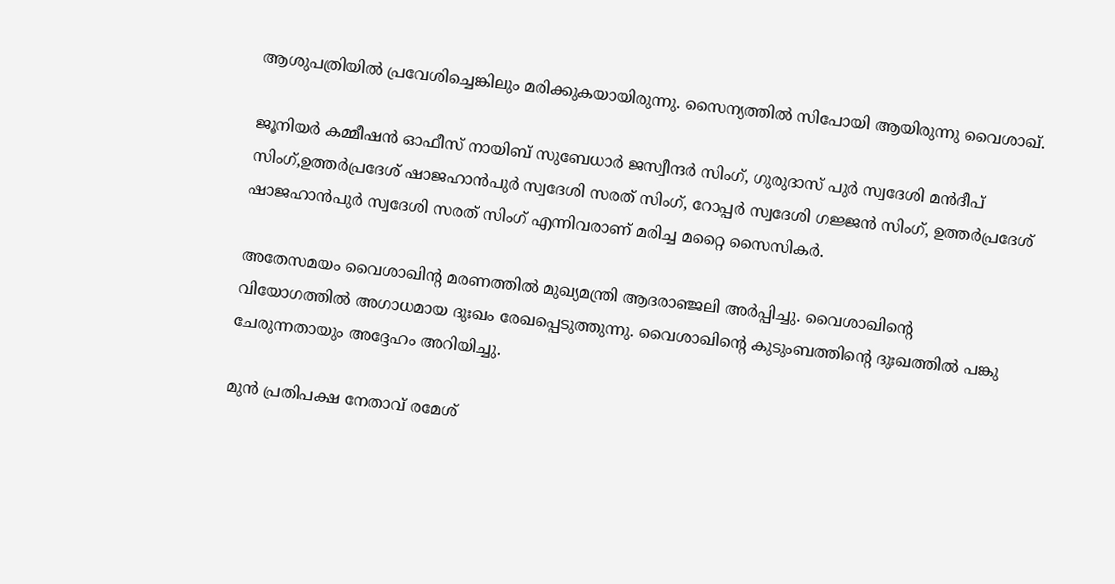ആശുപത്രിയിൽ പ്രവേശിച്ചെങ്കിലും മരിക്കുകയായിരുന്നു. സൈന്യത്തിൽ സിപോയി ആയിരുന്നു വൈശാഖ്.

ജൂനിയർ കമ്മീഷൻ ഓഫീസ് നായിബ് സുബേധാർ ജസ്വീന്ദർ സിംഗ്, ഗുരുദാസ് പുർ സ്വദേശി മൻദീപ് സിംഗ്,ഉത്തർപ്രദേശ് ഷാജഹാൻപുർ സ്വദേശി സരത് സിംഗ്, റോപ്പർ സ്വദേശി ഗജ്ജൻ സിംഗ്, ഉത്തർപ്രദേശ് ഷാജഹാൻപുർ സ്വദേശി സരത് സിംഗ് എന്നിവരാണ് മരിച്ച മറ്റൈ സൈസികർ.

അതേസമയം വൈശാഖിന്റ മരണത്തിൽ മുഖ്യമന്ത്രി ആദരാഞ്ജലി അർപ്പിച്ചു. വൈശാഖിന്റെ വിയോഗത്തില്‍ അഗാധമായ ദുഃഖം രേഖപ്പെടുത്തുന്നു. വൈശാഖിൻ്റെ കുടുംബത്തിൻ്റെ ദുഃഖത്തിൽ പങ്കു ചേരുന്നതായും അദ്ദേഹം അറിയിച്ചു.

മുൻ പ്രതിപക്ഷ നേതാവ് രമേശ്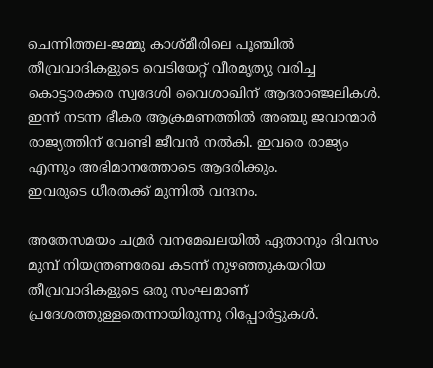ചെന്നിത്തല-ജമ്മു കാശ്മീരിലെ പൂഞ്ചിൽ തീവ്രവാദികളുടെ വെടിയേറ്റ് വീരമൃത്യു വരിച്ച കൊട്ടാരക്കര സ്വദേശി വൈശാഖിന് ആദരാഞ്ജലികൾ.
ഇന്ന് നടന്ന ഭീകര ആക്രമണത്തിൽ അഞ്ചു ജവാന്മാർ രാജ്യത്തിന് വേണ്ടി ജീവൻ നൽകി. ഇവരെ രാജ്യം എന്നും അഭിമാനത്തോടെ ആദരിക്കും.
ഇവരുടെ ധീരതക്ക് മുന്നിൽ വന്ദനം.

അതേസമയം ചമ്രർ വനമേഖലയിൽ ഏതാനും ദിവസം മുമ്പ് നിയന്ത്രണരേഖ കടന്ന് നുഴഞ്ഞുകയറിയ തീവ്രവാദികളുടെ ഒരു സംഘമാണ് പ്രദേശത്തുള്ളതെന്നായിരുന്നു റിപ്പോർട്ടുകൾ.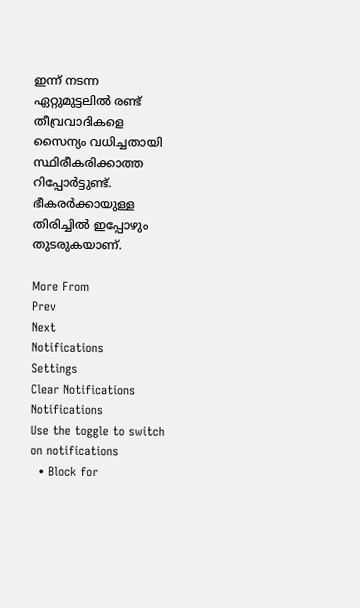ഇന്ന് നടന്ന ഏറ്റുമുട്ടലിൽ രണ്ട് തീവ്രവാദികളെ സൈന്യം വധിച്ചതായി സ്ഥിരീകരിക്കാത്ത റിപ്പോർട്ടുണ്ട്. ഭീകരർക്കായുള്ള തിരിച്ചിൽ ഇപ്പോഴും തുടരുകയാണ്.

More From
Prev
Next
Notifications
Settings
Clear Notifications
Notifications
Use the toggle to switch on notifications
  • Block for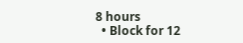8 hours
  • Block for 12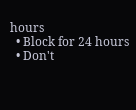hours
  • Block for 24 hours
  • Don't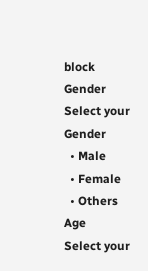block
Gender
Select your Gender
  • Male
  • Female
  • Others
Age
Select your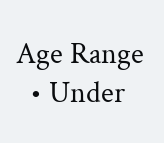Age Range
  • Under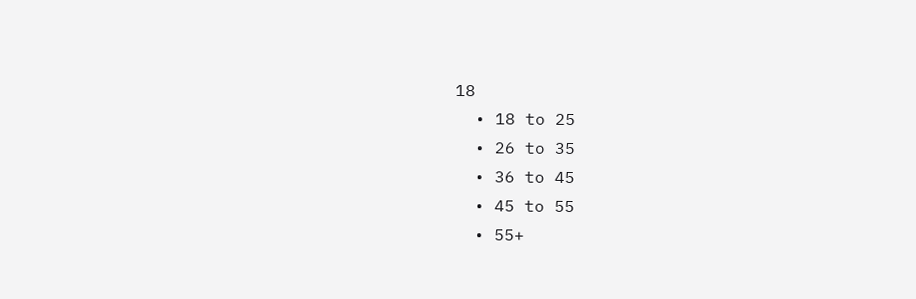18
  • 18 to 25
  • 26 to 35
  • 36 to 45
  • 45 to 55
  • 55+